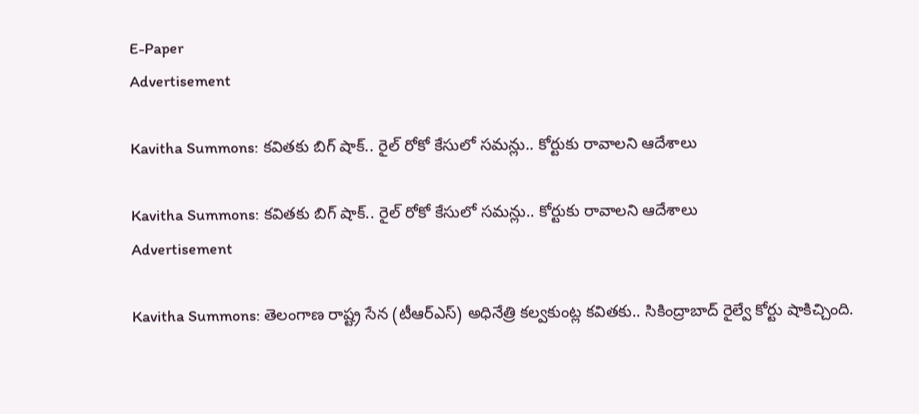E-Paper
Advertisement

Kavitha Summons: కవితకు బిగ్ షాక్.. రైల్ రోకో కేసులో సమన్లు.. కోర్టుకు రావాలని ఆదేశాలు

Kavitha Summons: కవితకు బిగ్ షాక్.. రైల్ రోకో కేసులో సమన్లు.. కోర్టుకు రావాలని ఆదేశాలు
Advertisement

Kavitha Summons: తెలంగాణ రాష్ట్ర సేన (టీఆర్ఎస్) అధినేత్రి కల్వకుంట్ల కవితకు.. సికింద్రాబాద్ రైల్వే కోర్టు షాకిచ్చింది.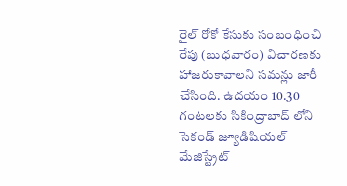రైల్ రోకో కేసుకు సంబంధించి రేపు (బుధవారం) విచారణకు హాజరుకావాలని సమన్లు జారీ చేసింది. ఉదయం 10.30 గంటలకు సికింద్రాబాద్ లోని సెకండ్ జ్యూడిషియల్ మేజిస్ట్రేట్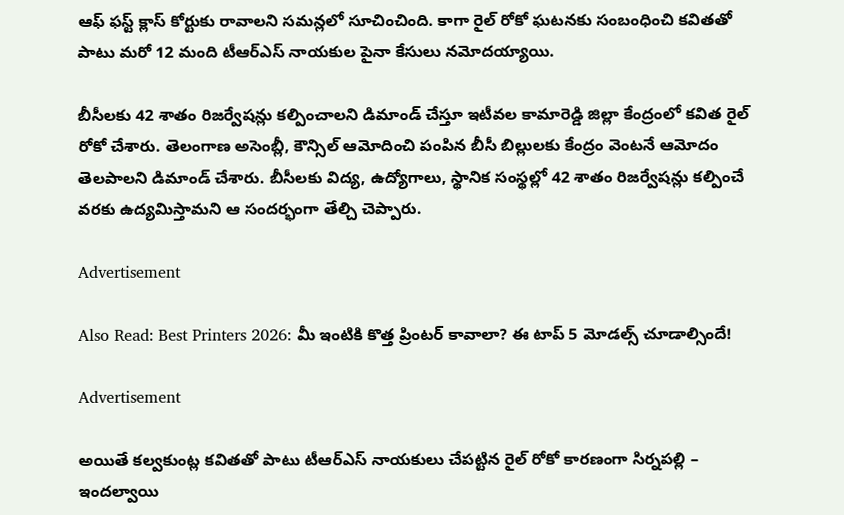ఆఫ్ ఫస్ట్ క్లాస్ కోర్టుకు రావాలని సమన్లలో సూచించింది. కాగా రైల్ రోకో ఘటనకు సంబంధించి కవితతో పాటు మరో 12 మంది టీఆర్ఎస్ నాయకుల పైనా కేసులు నమోదయ్యాయి.

బీసీలకు 42 శాతం రిజర్వేషన్లు కల్పించాలని డిమాండ్ చేస్తూ ఇటీవల కామారెడ్డి జిల్లా కేంద్రంలో కవిత రైల్ రోకో చేశారు. తెలంగాణ అసెంబ్లీ, కౌన్సిల్ ఆమోదించి పంపిన బీసీ బిల్లులకు కేంద్రం వెంటనే ఆమోదం తెలపాలని డిమాండ్ చేశారు. బీసీలకు విద్య, ఉద్యోగాలు, స్థానిక సంస్థల్లో 42 శాతం రిజర్వేషన్లు కల్పించే వరకు ఉద్యమిస్తామని ఆ సందర్భంగా తేల్చి చెప్పారు.

Advertisement

Also Read: Best Printers 2026: మీ ఇంటికి కొత్త ప్రింటర్ కావాలా? ఈ టాప్ 5 మోడల్స్ చూడాల్సిందే!

Advertisement

అయితే కల్వకుంట్ల కవితతో పాటు టీఆర్ఎస్ నాయకులు చేపట్టిన రైల్ రోకో కారణంగా సిర్నపల్లి – ఇందల్వాయి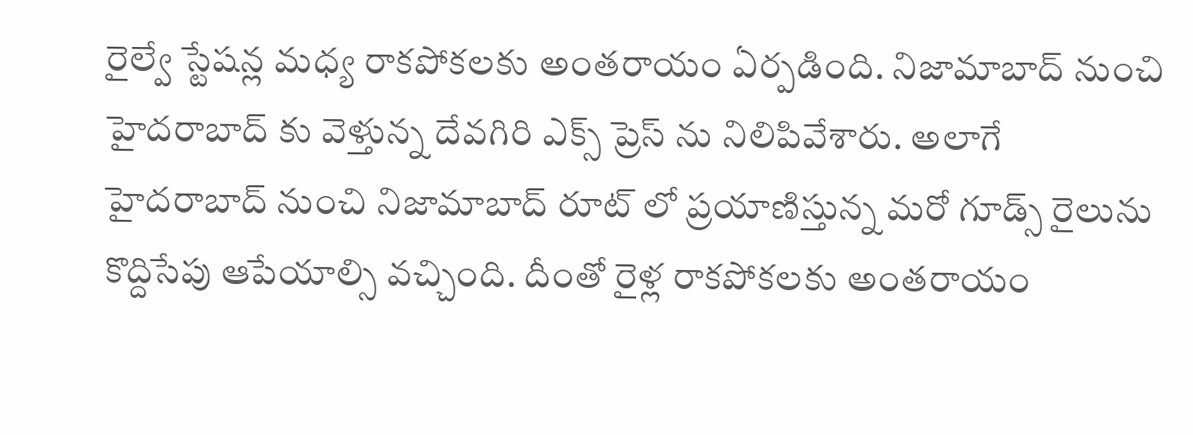రైల్వే స్టేషన్ల మధ్య రాకపోకలకు అంతరాయం ఏర్పడింది. నిజామాబాద్ నుంచి హైదరాబాద్ కు వెళ్తున్న దేవగిరి ఎక్స్ ప్రెస్ ను నిలిపివేశారు. అలాగే హైదరాబాద్ నుంచి నిజామాబాద్ రూట్ లో ప్రయాణిస్తున్న మరో గూడ్స్ రైలును కొద్దిసేపు ఆపేయాల్సి వచ్చింది. దీంతో రైళ్ల రాకపోకలకు అంతరాయం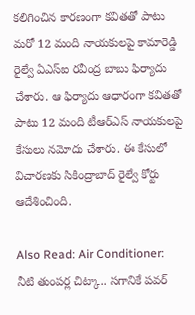కలిగించిన కారణంగా కవితతో పాటు మరో 12 మంది నాయకులపై కామారెడ్డి రైల్వే ఏఎస్ఐ రవీంద్ర బాబు ఫిర్యాదు చేశారు. ఆ ఫిర్యాదు ఆధారంగా కవితతో పాటు 12 మంది టీఆర్ఎస్ నాయకులపై కేసులు నమోదు చేశారు. ఈ కేసులో విచారణకు సికింద్రాబాద్ రైల్వే కోర్టు ఆదేశించింది.

Also Read: Air Conditioner: నీటి తుంపర్ల చిట్కా.. సగానికే పవర్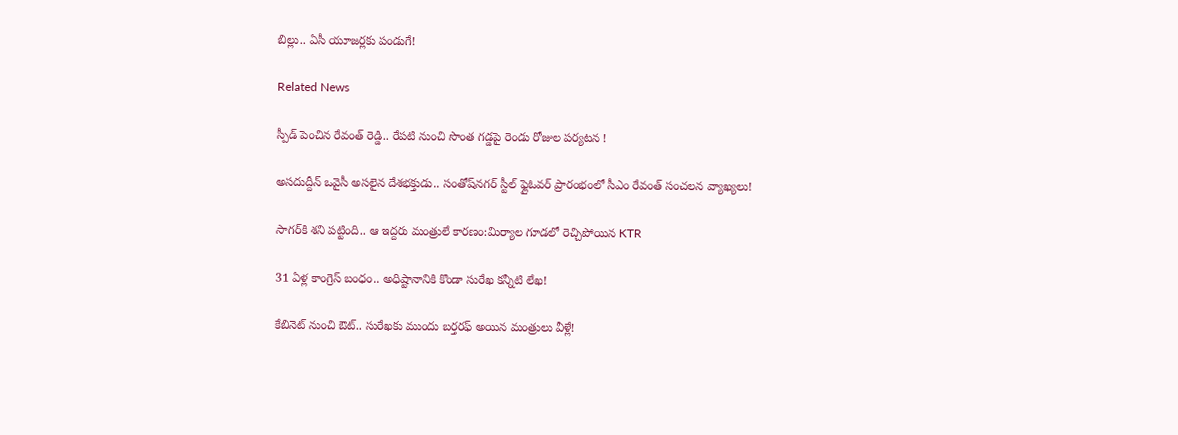బిల్లు.. ఏసీ యూజర్లకు పండుగే!

Related News

స్పీడ్ పెంచిన రేవంత్ రెడ్డి.. రేపటి నుంచి సొంత గడ్డపై రెండు రోజుల పర్యటన !

అసదుద్దీన్ ఒవైసీ అసలైన దేశభక్తుడు.. సంతోష్‌నగర్ స్టీల్ ఫ్లైఓవర్ ప్రారంభంలో సీఎం రేవంత్ సంచలన వ్యాఖ్యలు!

సాగర్‌కి శని పట్టింది.. ఆ ఇద్దరు మంత్రులే కారణం:మిర్యాల గూడలో రెచ్చిపోయిన KTR

31 ఏళ్ల కాంగ్రెస్ బంధం.. అధిష్టానానికి కొండా సురేఖ కన్నీటి లేఖ!

కేబినెట్ నుంచి ఔట్.. సురేఖకు ముందు బర్తరఫ్ అయిన మంత్రులు వీళ్లే!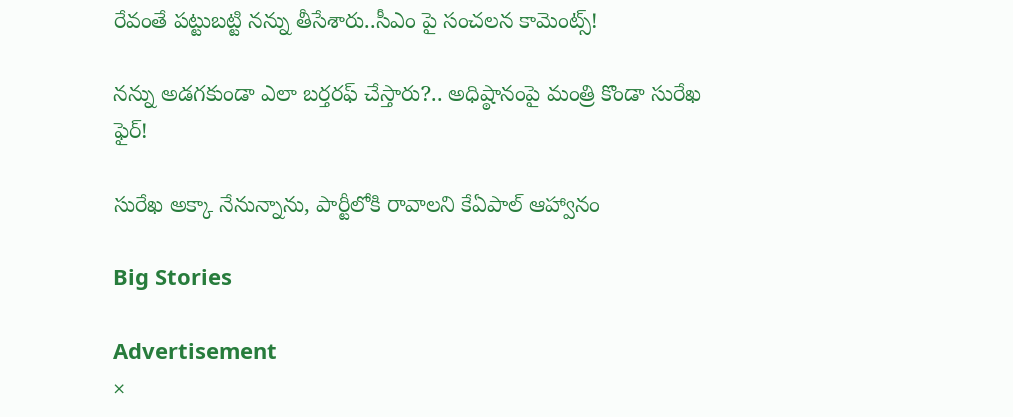రేవంతే పట్టుబట్టి నన్ను తీసేశారు..సీఎం పై సంచలన కామెంట్స్!

నన్ను అడగకుండా ఎలా బర్తరఫ్ చేస్తారు?.. అధిష్ఠానంపై మంత్రి కొండా సురేఖ ఫైర్!

సురేఖ అక్కా నేనున్నాను, పార్టీలోకి రావాలని కేఏపాల్ ఆహ్వానం

Big Stories

Advertisement
×